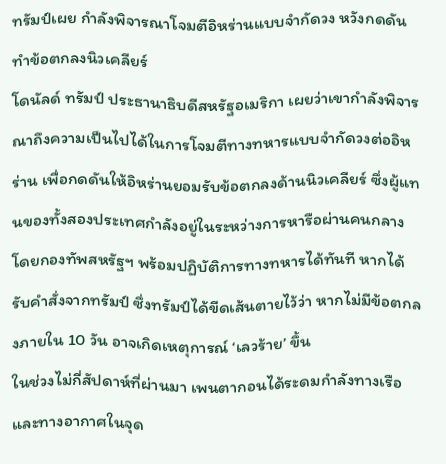ทรัมป์เผย กำลังพิจารณาโจมตีอิหร่านแบบจำกัดวง หวังกดดันทำข้อตกลงนิวเคลียร์
โดนัลด์ ทรัมป์ ประธานาธิบดีสหรัฐอเมริกา เผยว่าเขากำลังพิจารณาถึงความเป็นไปได้ในการโจมตีทางทหารแบบจำกัดวงต่ออิหร่าน เพื่อกดดันให้อิหร่านยอมรับข้อตกลงด้านนิวเคลียร์ ซึ่งผู้แทนของทั้งสองประเทศกำลังอยู่ในระหว่างการหารือผ่านคนกลาง โดยกองทัพสหรัฐฯ พร้อมปฏิบัติการทางทหารได้ทันที หากได้รับคำสั่งจากทรัมป์ ซึ่งทรัมป์ได้ขีดเส้นตายไว้ว่า หากไม่มีข้อตกลงภายใน 10 วัน อาจเกิดเหตุการณ์ ‘เลวร้าย’ ขึ้น
ในช่วงไม่กี่สัปดาห์ที่ผ่านมา เพนตากอนได้ระดมกำลังทางเรือและทางอากาศในจุด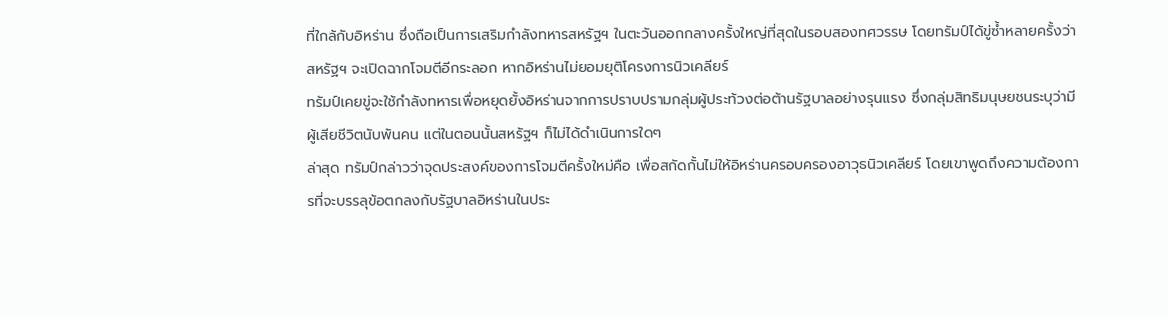ที่ใกล้กับอิหร่าน ซึ่งถือเป็นการเสริมกำลังทหารสหรัฐฯ ในตะวันออกกลางครั้งใหญ่ที่สุดในรอบสองทศวรรษ โดยทรัมป์ได้ขู่ซ้ำหลายครั้งว่า สหรัฐฯ จะเปิดฉากโจมตีอีกระลอก หากอิหร่านไม่ยอมยุติโครงการนิวเคลียร์
ทรัมป์เคยขู่จะใช้กำลังทหารเพื่อหยุดยั้งอิหร่านจากการปราบปรามกลุ่มผู้ประท้วงต่อต้านรัฐบาลอย่างรุนแรง ซึ่งกลุ่มสิทธิมนุษยชนระบุว่ามีผู้เสียชีวิตนับพันคน แต่ในตอนนั้นสหรัฐฯ ก็ไม่ได้ดำเนินการใดๆ
ล่าสุด ทรัมป์กล่าวว่าจุดประสงค์ของการโจมตีครั้งใหม่คือ เพื่อสกัดกั้นไม่ให้อิหร่านครอบครองอาวุธนิวเคลียร์ โดยเขาพูดถึงความต้องการที่จะบรรลุข้อตกลงกับรัฐบาลอิหร่านในประ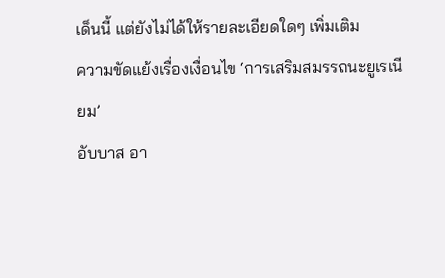เด็นนี้ แต่ยังไม่ได้ให้รายละเอียดใดๆ เพิ่มเติม
ความขัดแย้งเรื่องเงื่อนไข ‘การเสริมสมรรถนะยูเรเนียม’
อับบาส อา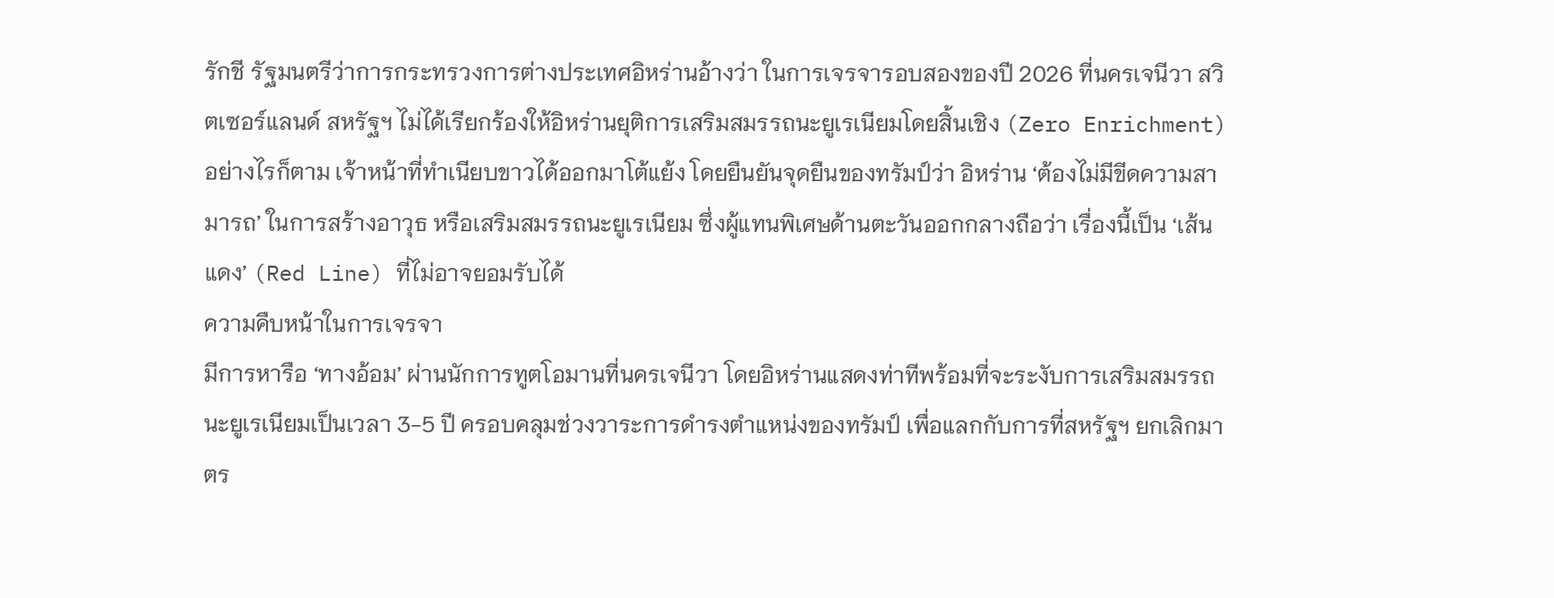รักชี รัฐมนตรีว่าการกระทรวงการต่างประเทศอิหร่านอ้างว่า ในการเจรจารอบสองของปี 2026 ที่นครเจนีวา สวิตเซอร์แลนด์ สหรัฐฯ ไม่ได้เรียกร้องให้อิหร่านยุติการเสริมสมรรถนะยูเรเนียมโดยสิ้นเชิง (Zero Enrichment)
อย่างไรก็ตาม เจ้าหน้าที่ทำเนียบขาวได้ออกมาโต้แย้ง โดยยืนยันจุดยืนของทรัมป์ว่า อิหร่าน ‘ต้องไม่มีขีดความสามารถ’ ในการสร้างอาวุธ หรือเสริมสมรรถนะยูเรเนียม ซึ่งผู้แทนพิเศษด้านตะวันออกกลางถือว่า เรื่องนี้เป็น ‘เส้นแดง’ (Red Line) ที่ไม่อาจยอมรับได้
ความคืบหน้าในการเจรจา
มีการหารือ ‘ทางอ้อม’ ผ่านนักการทูตโอมานที่นครเจนีวา โดยอิหร่านแสดงท่าทีพร้อมที่จะระงับการเสริมสมรรถนะยูเรเนียมเป็นเวลา 3-5 ปี ครอบคลุมช่วงวาระการดำรงตำแหน่งของทรัมป์ เพื่อแลกกับการที่สหรัฐฯ ยกเลิกมาตร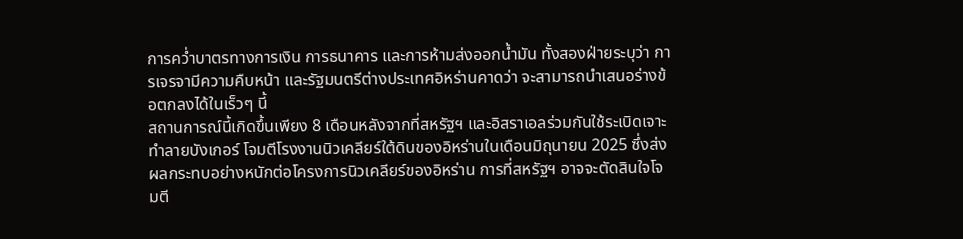การคว่ำบาตรทางการเงิน การธนาคาร และการห้ามส่งออกน้ำมัน ทั้งสองฝ่ายระบุว่า การเจรจามีความคืบหน้า และรัฐมนตรีต่างประเทศอิหร่านคาดว่า จะสามารถนำเสนอร่างข้อตกลงได้ในเร็วๆ นี้
สถานการณ์นี้เกิดขึ้นเพียง 8 เดือนหลังจากที่สหรัฐฯ และอิสราเอลร่วมกันใช้ระเบิดเจาะทำลายบังเกอร์ โจมตีโรงงานนิวเคลียร์ใต้ดินของอิหร่านในเดือนมิถุนายน 2025 ซึ่งส่งผลกระทบอย่างหนักต่อโครงการนิวเคลียร์ของอิหร่าน การที่สหรัฐฯ อาจจะตัดสินใจโจมตี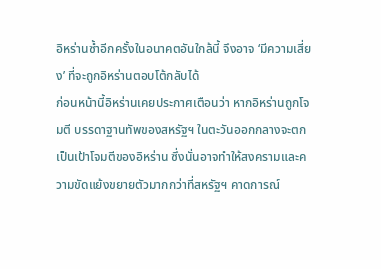อิหร่านซ้ำอีกครั้งในอนาคตอันใกล้นี้ จึงอาจ ‘มีความเสี่ยง’ ที่จะถูกอิหร่านตอบโต้กลับได้
ก่อนหน้านี้อิหร่านเคยประกาศเตือนว่า หากอิหร่านถูกโจมตี บรรดาฐานทัพของสหรัฐฯ ในตะวันออกกลางจะตกเป็นเป้าโจมตีของอิหร่าน ซึ่งนั่นอาจทำให้สงครามและความขัดแย้งขยายตัวมากกว่าที่สหรัฐฯ คาดการณ์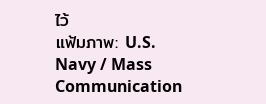ไว้
แฟ้มภาพ: U.S. Navy / Mass Communication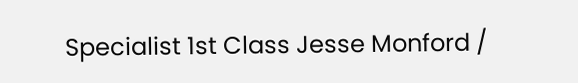Specialist 1st Class Jesse Monford /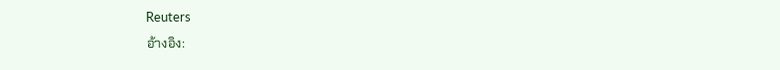Reuters
อ้างอิง: